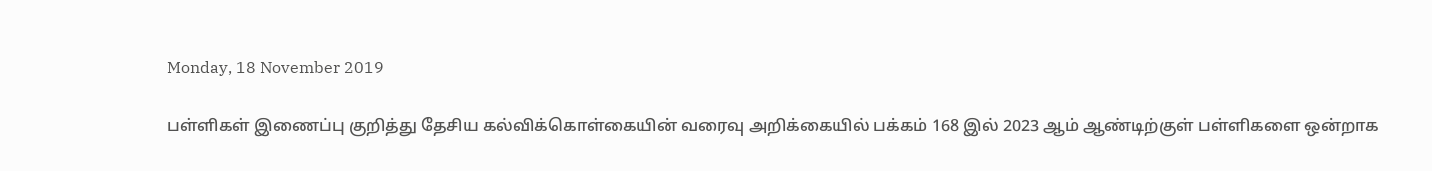Monday, 18 November 2019

பள்ளிகள் இணைப்பு குறித்து தேசிய கல்விக்கொள்கையின் வரைவு அறிக்கையில் பக்கம் 168 இல் 2023 ஆம் ஆண்டிற்குள் பள்ளிகளை ஒன்றாக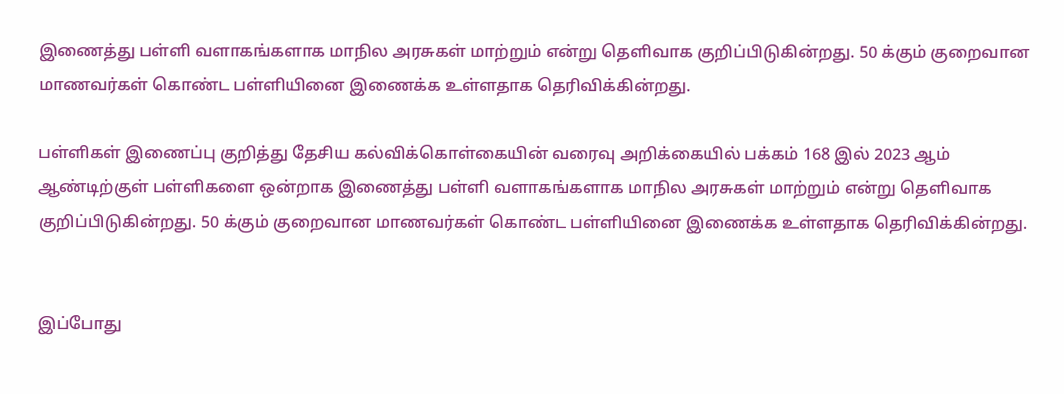இணைத்து பள்ளி வளாகங்களாக மாநில அரசுகள் மாற்றும் என்று தெளிவாக குறிப்பிடுகின்றது. 50 க்கும் குறைவான மாணவர்கள் கொண்ட பள்ளியினை இணைக்க உள்ளதாக தெரிவிக்கின்றது.

பள்ளிகள் இணைப்பு குறித்து தேசிய கல்விக்கொள்கையின் வரைவு அறிக்கையில் பக்கம் 168 இல் 2023 ஆம் ஆண்டிற்குள் பள்ளிகளை ஒன்றாக இணைத்து பள்ளி வளாகங்களாக மாநில அரசுகள் மாற்றும் என்று தெளிவாக குறிப்பிடுகின்றது. 50 க்கும் குறைவான மாணவர்கள் கொண்ட பள்ளியினை இணைக்க உள்ளதாக தெரிவிக்கின்றது.


இப்போது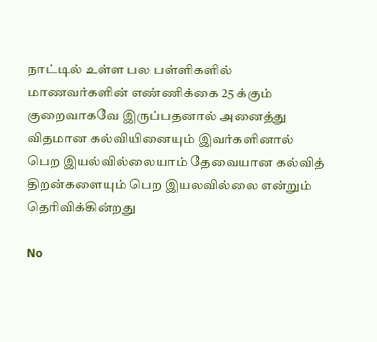நாட்டில் உள்ள பல பள்ளிகளில் மாணவர்களின் எண்ணிக்கை 25 க்கும் குறைவாகவே இருப்பதனால் அனைத்து விதமான கல்வியினையும் இவர்களினால் பெற இயல்வில்லையாம் தேவையான கல்வித் திறன்களையும் பெற இயலவில்லை என்றும் தெரிவிக்கின்றது

No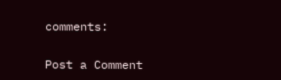comments:

Post a Comment